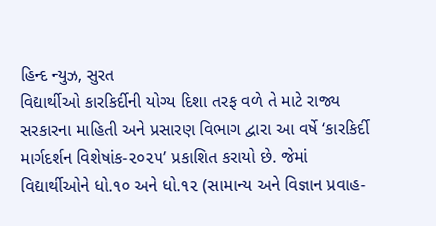હિન્દ ન્યુઝ, સુરત
વિદ્યાર્થીઓ કારકિર્દીની યોગ્ય દિશા તરફ વળે તે માટે રાજ્ય સરકારના માહિતી અને પ્રસારણ વિભાગ દ્વારા આ વર્ષે ‘કારકિર્દી માર્ગદર્શન વિશેષાંક-૨૦૨૫’ પ્રકાશિત કરાયો છે. જેમાં વિદ્યાર્થીઓને ધો.૧૦ અને ધો.૧૨ (સામાન્ય અને વિજ્ઞાન પ્રવાહ-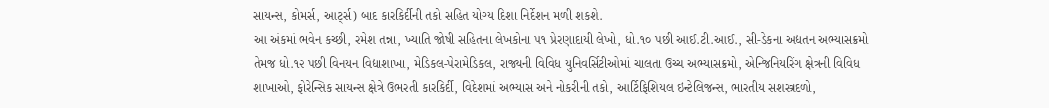સાયન્સ, કોમર્સ, આર્ટ્સ) બાદ કારકિર્દીની તકો સહિત યોગ્ય દિશા નિર્દેશન મળી શકશે.
આ અંકમાં ભવેન કચ્છી, રમેશ તન્ના, ખ્યાતિ જોષી સહિતના લેખકોના ૫૧ પ્રેરણાદાયી લેખો, ધો.૧૦ પછી આઈ.ટી.આઈ., સી-ડેકના અદ્યતન અભ્યાસક્રમો તેમજ ધો.૧૨ પછી વિનયન વિદ્યાશાખા, મેડિકલ-પેરામેડિકલ, રાજ્યની વિવિધ યુનિવર્સિટીઓમાં ચાલતા ઉચ્ચ અભ્યાસક્રમો, એન્જિનિયરિંગ ક્ષેત્રની વિવિધ શાખાઓ, ફોરેન્સિક સાયન્સ ક્ષેત્રે ઉભરતી કારકિર્દી, વિદેશમાં અભ્યાસ અને નોકરીની તકો, આર્ટિફિશિયલ ઇન્ટેલિજન્સ, ભારતીય સશસ્ત્રદળો,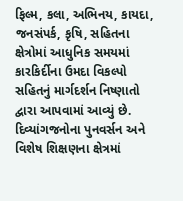ફિલ્મ, કલા, અભિનય, કાયદા, જનસંપર્ક, કૃષિ, સહિતના ક્ષેત્રોમાં આધુનિક સમયમાં કારકિર્દીના ઉમદા વિકલ્પો સહિતનું માર્ગદર્શન નિષ્ણાતો દ્વારા આપવામાં આવ્યું છે. દિવ્યાંગજનોના પુનવર્સન અને વિશેષ શિક્ષણના ક્ષેત્રમાં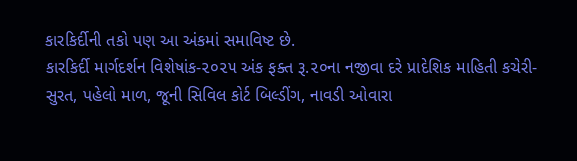કારકિર્દીની તકો પણ આ અંકમાં સમાવિષ્ટ છે.
કારકિર્દી માર્ગદર્શન વિશેષાંક-૨૦૨૫ અંક ફક્ત રૂ.૨૦ના નજીવા દરે પ્રાદેશિક માહિતી કચેરી-સુરત, પહેલો માળ, જૂની સિવિલ કોર્ટ બિલ્ડીંગ, નાવડી ઓવારા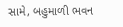સામે, બહુમાળી ભવન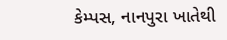કેમ્પસ, નાનપુરા ખાતેથી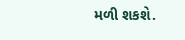મળી શકશે.